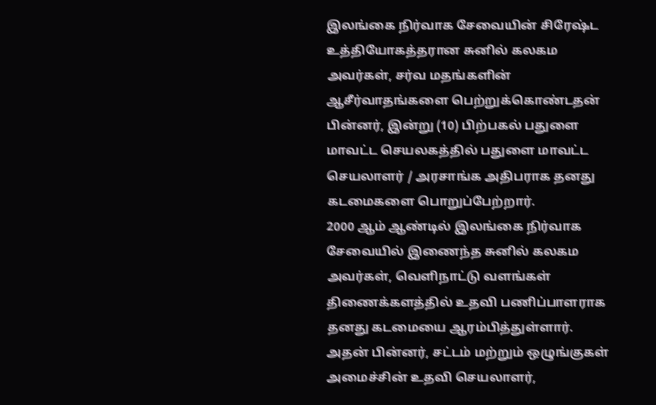இலங்கை நிர்வாக சேவையின் சிரேஷ்ட உத்தியோகத்தரான சுனில் கலகம அவர்கள், சர்வ மதங்களின் ஆசீர்வாதங்களை பெற்றுக்கொண்டதன் பின்னர், இன்று (10) பிற்பகல் பதுளை மாவட்ட செயலகத்தில் பதுளை மாவட்ட செயலாளர் / அரசாங்க அதிபராக தனது கடமைகளை பொறுப்பேற்றார்.
2000 ஆம் ஆண்டில் இலங்கை நிர்வாக சேவையில் இணைந்த சுனில் கலகம அவர்கள், வெளிநாட்டு வளங்கள் திணைக்களத்தில் உதவி பணிப்பாளராக தனது கடமையை ஆரம்பித்துள்ளார்.
அதன் பின்னர், சட்டம் மற்றும் ஒழுங்குகள் அமைச்சின் உதவி செயலாளர்,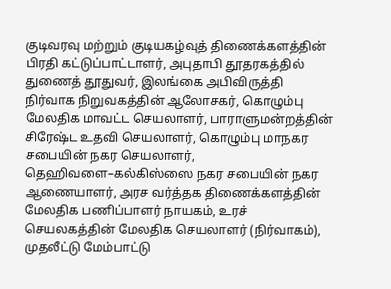குடிவரவு மற்றும் குடியகழ்வுத் திணைக்களத்தின் பிரதி கட்டுப்பாட்டாளர், அபுதாபி தூதரகத்தில் துணைத் தூதுவர், இலங்கை அபிவிருத்தி நிர்வாக நிறுவகத்தின் ஆலோசகர், கொழும்பு மேலதிக மாவட்ட செயலாளர், பாராளுமன்றத்தின் சிரேஷ்ட உதவி செயலாளர், கொழும்பு மாநகர சபையின் நகர செயலாளர், தெஹிவளை–கல்கிஸ்ஸை நகர சபையின் நகர ஆணையாளர், அரச வர்த்தக திணைக்களத்தின் மேலதிக பணிப்பாளர் நாயகம், உரச் செயலகத்தின் மேலதிக செயலாளர் (நிர்வாகம்), முதலீட்டு மேம்பாட்டு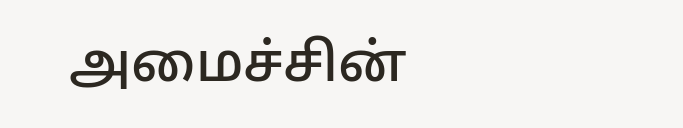அமைச்சின்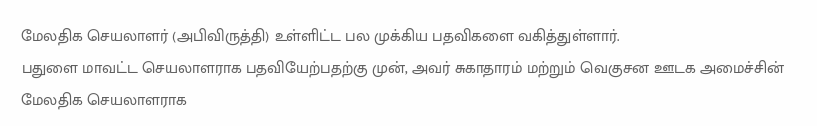மேலதிக செயலாளர் (அபிவிருத்தி) உள்ளிட்ட பல முக்கிய பதவிகளை வகித்துள்ளார்.
பதுளை மாவட்ட செயலாளராக பதவியேற்பதற்கு முன், அவர் சுகாதாரம் மற்றும் வெகுசன ஊடக அமைச்சின் மேலதிக செயலாளராக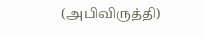(அபிவிருத்தி)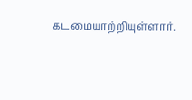கடமையாற்றியுள்ளார்.